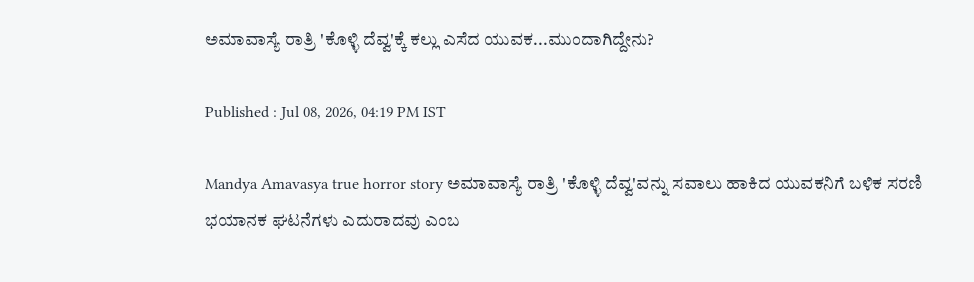ಅಮಾವಾಸ್ಯೆ ರಾತ್ರಿ 'ಕೊಳ್ಳಿ ದೆವ್ವ'ಕ್ಕೆ ಕಲ್ಲು ಎಸೆದ ಯುವಕ...ಮುಂದಾಗಿದ್ದೇನು?

Published : Jul 08, 2026, 04:19 PM IST

Mandya Amavasya true horror story ಅಮಾವಾಸ್ಯೆ ರಾತ್ರಿ 'ಕೊಳ್ಳಿ ದೆವ್ವ'ವನ್ನು ಸವಾಲು ಹಾಕಿದ ಯುವಕನಿಗೆ ಬಳಿಕ ಸರಣಿ ಭಯಾನಕ ಘಟನೆಗಳು ಎದುರಾದವು ಎಂಬ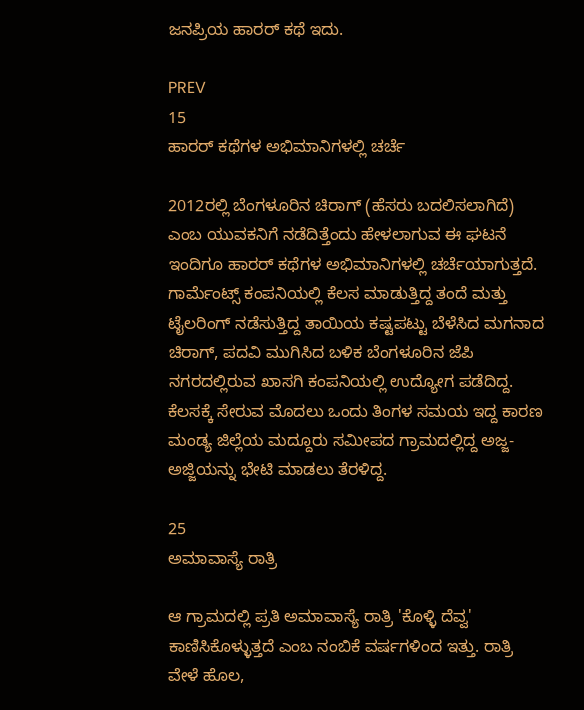ಜನಪ್ರಿಯ ಹಾರರ್ ಕಥೆ ಇದು.

PREV
15
ಹಾರರ್ ಕಥೆಗಳ ಅಭಿಮಾನಿಗಳಲ್ಲಿ ಚರ್ಚೆ

2012ರಲ್ಲಿ ಬೆಂಗಳೂರಿನ ಚಿರಾಗ್ (ಹೆಸರು ಬದಲಿಸಲಾಗಿದೆ) ಎಂಬ ಯುವಕನಿಗೆ ನಡೆದಿತ್ತೆಂದು ಹೇಳಲಾಗುವ ಈ ಘಟನೆ ಇಂದಿಗೂ ಹಾರರ್ ಕಥೆಗಳ ಅಭಿಮಾನಿಗಳಲ್ಲಿ ಚರ್ಚೆಯಾಗುತ್ತದೆ. ಗಾರ್ಮೆಂಟ್ಸ್ ಕಂಪನಿಯಲ್ಲಿ ಕೆಲಸ ಮಾಡುತ್ತಿದ್ದ ತಂದೆ ಮತ್ತು ಟೈಲರಿಂಗ್ ನಡೆಸುತ್ತಿದ್ದ ತಾಯಿಯ ಕಷ್ಟಪಟ್ಟು ಬೆಳೆಸಿದ ಮಗನಾದ ಚಿರಾಗ್, ಪದವಿ ಮುಗಿಸಿದ ಬಳಿಕ ಬೆಂಗಳೂರಿನ ಜೆಪಿ ನಗರದಲ್ಲಿರುವ ಖಾಸಗಿ ಕಂಪನಿಯಲ್ಲಿ ಉದ್ಯೋಗ ಪಡೆದಿದ್ದ. ಕೆಲಸಕ್ಕೆ ಸೇರುವ ಮೊದಲು ಒಂದು ತಿಂಗಳ ಸಮಯ ಇದ್ದ ಕಾರಣ ಮಂಡ್ಯ ಜಿಲ್ಲೆಯ ಮದ್ದೂರು ಸಮೀಪದ ಗ್ರಾಮದಲ್ಲಿದ್ದ ಅಜ್ಜ-ಅಜ್ಜಿಯನ್ನು ಭೇಟಿ ಮಾಡಲು ತೆರಳಿದ್ದ.

25
ಅಮಾವಾಸ್ಯೆ ರಾತ್ರಿ

ಆ ಗ್ರಾಮದಲ್ಲಿ ಪ್ರತಿ ಅಮಾವಾಸ್ಯೆ ರಾತ್ರಿ 'ಕೊಳ್ಳಿ ದೆವ್ವ' ಕಾಣಿಸಿಕೊಳ್ಳುತ್ತದೆ ಎಂಬ ನಂಬಿಕೆ ವರ್ಷಗಳಿಂದ ಇತ್ತು. ರಾತ್ರಿ ವೇಳೆ ಹೊಲ,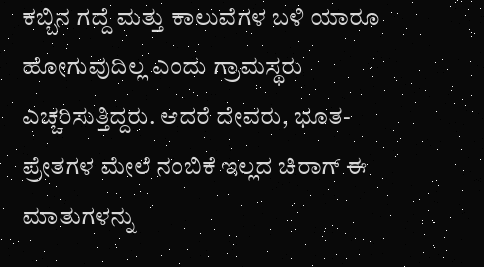ಕಬ್ಬಿನ ಗದ್ದೆ ಮತ್ತು ಕಾಲುವೆಗಳ ಬಳಿ ಯಾರೂ ಹೋಗುವುದಿಲ್ಲ ಎಂದು ಗ್ರಾಮಸ್ಥರು ಎಚ್ಚರಿಸುತ್ತಿದ್ದರು. ಆದರೆ ದೇವರು, ಭೂತ-ಪ್ರೇತಗಳ ಮೇಲೆ ನಂಬಿಕೆ ಇಲ್ಲದ ಚಿರಾಗ್ ಈ ಮಾತುಗಳನ್ನು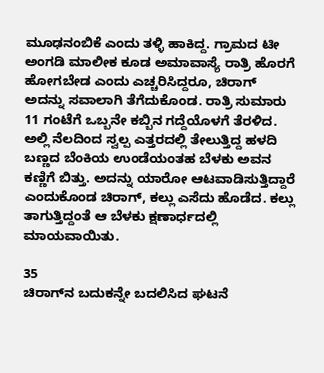ಮೂಢನಂಬಿಕೆ ಎಂದು ತಳ್ಳಿ ಹಾಕಿದ್ದ. ಗ್ರಾಮದ ಟೀ ಅಂಗಡಿ ಮಾಲೀಕ ಕೂಡ ಅಮಾವಾಸ್ಯೆ ರಾತ್ರಿ ಹೊರಗೆ ಹೋಗಬೇಡ ಎಂದು ಎಚ್ಚರಿಸಿದ್ದರೂ, ಚಿರಾಗ್ ಅದನ್ನು ಸವಾಲಾಗಿ ತೆಗೆದುಕೊಂಡ. ರಾತ್ರಿ ಸುಮಾರು 11 ಗಂಟೆಗೆ ಒಬ್ಬನೇ ಕಬ್ಬಿನ ಗದ್ದೆಯೊಳಗೆ ತೆರಳಿದ. ಅಲ್ಲಿ ನೆಲದಿಂದ ಸ್ವಲ್ಪ ಎತ್ತರದಲ್ಲಿ ತೇಲುತ್ತಿದ್ದ ಹಳದಿ ಬಣ್ಣದ ಬೆಂಕಿಯ ಉಂಡೆಯಂತಹ ಬೆಳಕು ಅವನ ಕಣ್ಣಿಗೆ ಬಿತ್ತು. ಅದನ್ನು ಯಾರೋ ಆಟವಾಡಿಸುತ್ತಿದ್ದಾರೆ ಎಂದುಕೊಂಡ ಚಿರಾಗ್, ಕಲ್ಲು ಎಸೆದು ಹೊಡೆದ. ಕಲ್ಲು ತಾಗುತ್ತಿದ್ದಂತೆ ಆ ಬೆಳಕು ಕ್ಷಣಾರ್ಧದಲ್ಲಿ ಮಾಯವಾಯಿತು.

35
ಚಿರಾಗ್‌ನ ಬದುಕನ್ನೇ ಬದಲಿಸಿದ ಘಟನೆ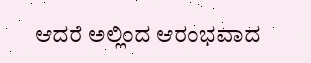ಆದರೆ ಅಲ್ಲಿಂದ ಆರಂಭವಾದ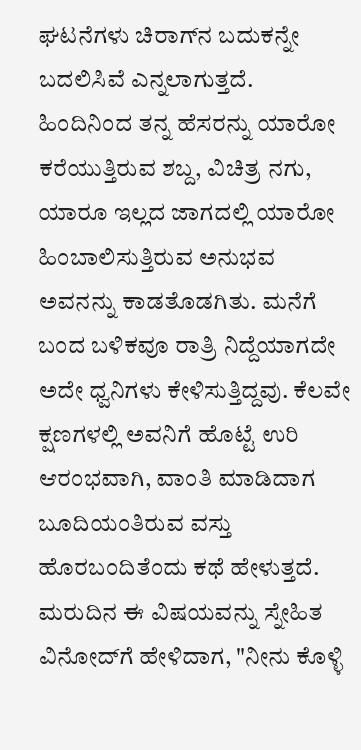ಘಟನೆಗಳು ಚಿರಾಗ್‌ನ ಬದುಕನ್ನೇ ಬದಲಿಸಿವೆ ಎನ್ನಲಾಗುತ್ತದೆ. ಹಿಂದಿನಿಂದ ತನ್ನ ಹೆಸರನ್ನು ಯಾರೋ ಕರೆಯುತ್ತಿರುವ ಶಬ್ದ, ವಿಚಿತ್ರ ನಗು, ಯಾರೂ ಇಲ್ಲದ ಜಾಗದಲ್ಲಿ ಯಾರೋ ಹಿಂಬಾಲಿಸುತ್ತಿರುವ ಅನುಭವ ಅವನನ್ನು ಕಾಡತೊಡಗಿತು. ಮನೆಗೆ ಬಂದ ಬಳಿಕವೂ ರಾತ್ರಿ ನಿದ್ದೆಯಾಗದೇ ಅದೇ ಧ್ವನಿಗಳು ಕೇಳಿಸುತ್ತಿದ್ದವು. ಕೆಲವೇ ಕ್ಷಣಗಳಲ್ಲಿ ಅವನಿಗೆ ಹೊಟ್ಟೆ ಉರಿ ಆರಂಭವಾಗಿ, ವಾಂತಿ ಮಾಡಿದಾಗ ಬೂದಿಯಂತಿರುವ ವಸ್ತು ಹೊರಬಂದಿತೆಂದು ಕಥೆ ಹೇಳುತ್ತದೆ. ಮರುದಿನ ಈ ವಿಷಯವನ್ನು ಸ್ನೇಹಿತ ವಿನೋದ್‌ಗೆ ಹೇಳಿದಾಗ, "ನೀನು ಕೊಳ್ಳಿ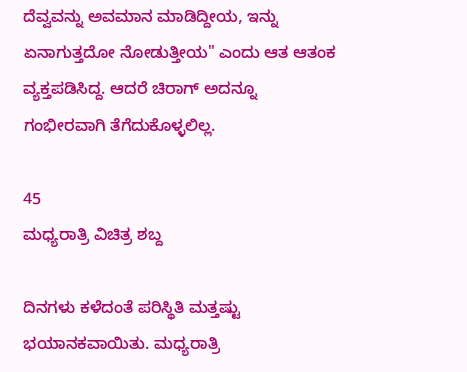ದೆವ್ವವನ್ನು ಅವಮಾನ ಮಾಡಿದ್ದೀಯ, ಇನ್ನು ಏನಾಗುತ್ತದೋ ನೋಡುತ್ತೀಯ" ಎಂದು ಆತ ಆತಂಕ ವ್ಯಕ್ತಪಡಿಸಿದ್ದ. ಆದರೆ ಚಿರಾಗ್ ಅದನ್ನೂ ಗಂಭೀರವಾಗಿ ತೆಗೆದುಕೊಳ್ಳಲಿಲ್ಲ.

45
ಮಧ್ಯರಾತ್ರಿ ವಿಚಿತ್ರ ಶಬ್ದ

ದಿನಗಳು ಕಳೆದಂತೆ ಪರಿಸ್ಥಿತಿ ಮತ್ತಷ್ಟು ಭಯಾನಕವಾಯಿತು. ಮಧ್ಯರಾತ್ರಿ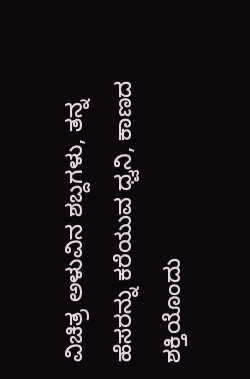ವಿಚಿತ್ರ ಅಳುವಿನ ಶಬ್ದಗಳು, ತನ್ನ ಹೆಸರನ್ನು ಕರೆಯುವ ಧ್ವನಿ, ಕಾಣದ ಶಕ್ತಿಯೊಂದು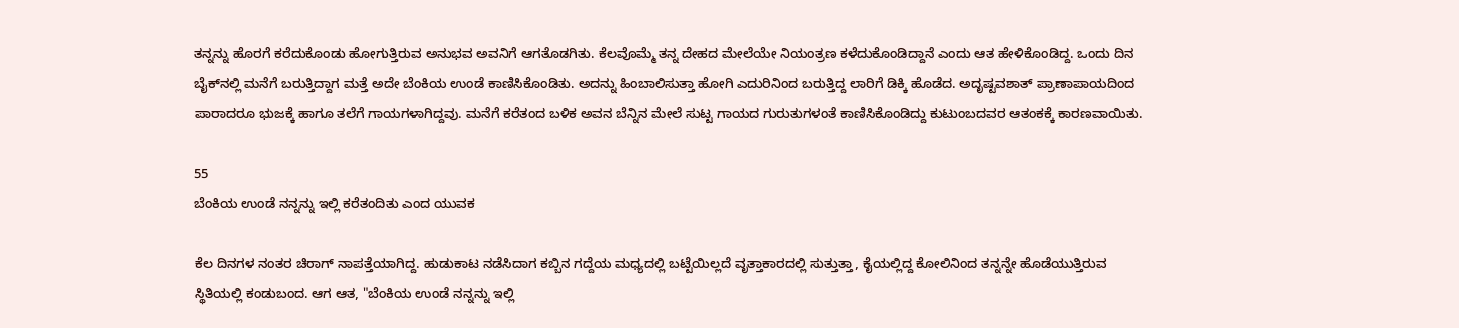ತನ್ನನ್ನು ಹೊರಗೆ ಕರೆದುಕೊಂಡು ಹೋಗುತ್ತಿರುವ ಅನುಭವ ಅವನಿಗೆ ಆಗತೊಡಗಿತು. ಕೆಲವೊಮ್ಮೆ ತನ್ನ ದೇಹದ ಮೇಲೆಯೇ ನಿಯಂತ್ರಣ ಕಳೆದುಕೊಂಡಿದ್ದಾನೆ ಎಂದು ಆತ ಹೇಳಿಕೊಂಡಿದ್ದ. ಒಂದು ದಿನ ಬೈಕ್‌ನಲ್ಲಿ ಮನೆಗೆ ಬರುತ್ತಿದ್ದಾಗ ಮತ್ತೆ ಅದೇ ಬೆಂಕಿಯ ಉಂಡೆ ಕಾಣಿಸಿಕೊಂಡಿತು. ಅದನ್ನು ಹಿಂಬಾಲಿಸುತ್ತಾ ಹೋಗಿ ಎದುರಿನಿಂದ ಬರುತ್ತಿದ್ದ ಲಾರಿಗೆ ಡಿಕ್ಕಿ ಹೊಡೆದ. ಅದೃಷ್ಟವಶಾತ್ ಪ್ರಾಣಾಪಾಯದಿಂದ ಪಾರಾದರೂ ಭುಜಕ್ಕೆ ಹಾಗೂ ತಲೆಗೆ ಗಾಯಗಳಾಗಿದ್ದವು. ಮನೆಗೆ ಕರೆತಂದ ಬಳಿಕ ಅವನ ಬೆನ್ನಿನ ಮೇಲೆ ಸುಟ್ಟ ಗಾಯದ ಗುರುತುಗಳಂತೆ ಕಾಣಿಸಿಕೊಂಡಿದ್ದು ಕುಟುಂಬದವರ ಆತಂಕಕ್ಕೆ ಕಾರಣವಾಯಿತು.

55
ಬೆಂಕಿಯ ಉಂಡೆ ನನ್ನನ್ನು ಇಲ್ಲಿ ಕರೆತಂದಿತು ಎಂದ ಯುವಕ

ಕೆಲ ದಿನಗಳ ನಂತರ ಚಿರಾಗ್ ನಾಪತ್ತೆಯಾಗಿದ್ದ. ಹುಡುಕಾಟ ನಡೆಸಿದಾಗ ಕಬ್ಬಿನ ಗದ್ದೆಯ ಮಧ್ಯದಲ್ಲಿ ಬಟ್ಟೆಯಿಲ್ಲದೆ ವೃತ್ತಾಕಾರದಲ್ಲಿ ಸುತ್ತುತ್ತಾ, ಕೈಯಲ್ಲಿದ್ದ ಕೋಲಿನಿಂದ ತನ್ನನ್ನೇ ಹೊಡೆಯುತ್ತಿರುವ ಸ್ಥಿತಿಯಲ್ಲಿ ಕಂಡುಬಂದ. ಆಗ ಆತ, "ಬೆಂಕಿಯ ಉಂಡೆ ನನ್ನನ್ನು ಇಲ್ಲಿ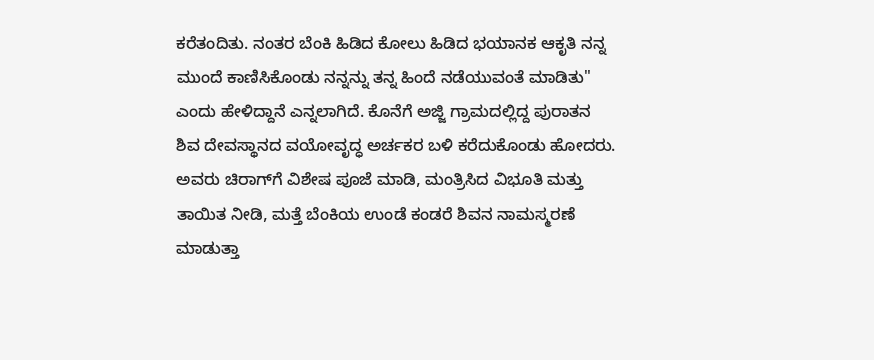ಕರೆತಂದಿತು. ನಂತರ ಬೆಂಕಿ ಹಿಡಿದ ಕೋಲು ಹಿಡಿದ ಭಯಾನಕ ಆಕೃತಿ ನನ್ನ ಮುಂದೆ ಕಾಣಿಸಿಕೊಂಡು ನನ್ನನ್ನು ತನ್ನ ಹಿಂದೆ ನಡೆಯುವಂತೆ ಮಾಡಿತು" ಎಂದು ಹೇಳಿದ್ದಾನೆ ಎನ್ನಲಾಗಿದೆ. ಕೊನೆಗೆ ಅಜ್ಜಿ ಗ್ರಾಮದಲ್ಲಿದ್ದ ಪುರಾತನ ಶಿವ ದೇವಸ್ಥಾನದ ವಯೋವೃದ್ಧ ಅರ್ಚಕರ ಬಳಿ ಕರೆದುಕೊಂಡು ಹೋದರು. ಅವರು ಚಿರಾಗ್‌ಗೆ ವಿಶೇಷ ಪೂಜೆ ಮಾಡಿ, ಮಂತ್ರಿಸಿದ ವಿಭೂತಿ ಮತ್ತು ತಾಯಿತ ನೀಡಿ, ಮತ್ತೆ ಬೆಂಕಿಯ ಉಂಡೆ ಕಂಡರೆ ಶಿವನ ನಾಮಸ್ಮರಣೆ ಮಾಡುತ್ತಾ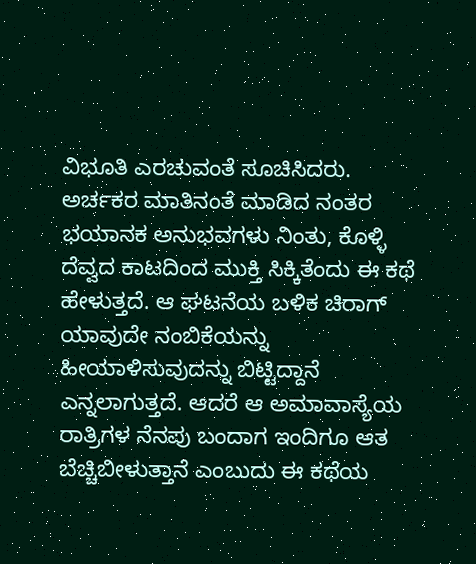ವಿಭೂತಿ ಎರಚುವಂತೆ ಸೂಚಿಸಿದರು. ಅರ್ಚಕರ ಮಾತಿನಂತೆ ಮಾಡಿದ ನಂತರ ಭಯಾನಕ ಅನುಭವಗಳು ನಿಂತು, ಕೊಳ್ಳಿ ದೆವ್ವದ ಕಾಟದಿಂದ ಮುಕ್ತಿ ಸಿಕ್ಕಿತೆಂದು ಈ ಕಥೆ ಹೇಳುತ್ತದೆ. ಆ ಘಟನೆಯ ಬಳಿಕ ಚಿರಾಗ್ ಯಾವುದೇ ನಂಬಿಕೆಯನ್ನು ಹೀಯಾಳಿಸುವುದನ್ನು ಬಿಟ್ಟಿದ್ದಾನೆ ಎನ್ನಲಾಗುತ್ತದೆ. ಆದರೆ ಆ ಅಮಾವಾಸ್ಯೆಯ ರಾತ್ರಿಗಳ ನೆನಪು ಬಂದಾಗ ಇಂದಿಗೂ ಆತ ಬೆಚ್ಚಿಬೀಳುತ್ತಾನೆ ಎಂಬುದು ಈ ಕಥೆಯ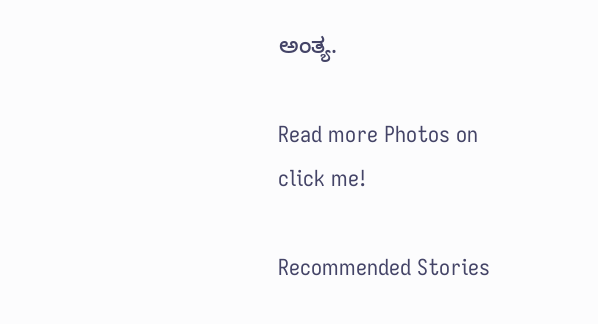ಅಂತ್ಯ.

Read more Photos on
click me!

Recommended Stories